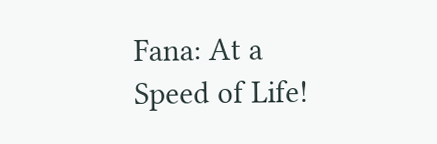Fana: At a Speed of Life!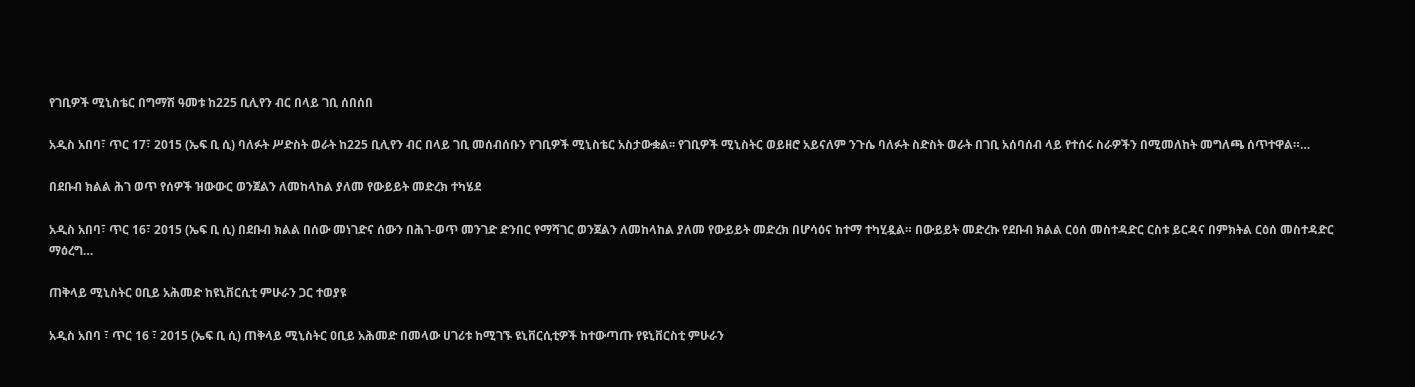የገቢዎች ሚኒስቴር በግማሽ ዓመቱ ከ225 ቢሊየን ብር በላይ ገቢ ሰበሰበ

አዲስ አበባ፣ ጥር 17፣ 2015 (ኤፍ ቢ ሲ) ባለፉት ሥድስት ወራት ከ225 ቢሊየን ብር በላይ ገቢ መሰብሰቡን የገቢዎች ሚኒስቴር አስታውቋል፡፡ የገቢዎች ሚኒስትር ወይዘሮ አይናለም ንጉሴ ባለፉት ስድስት ወራት በገቢ አሰባሰብ ላይ የተሰሩ ስራዎችን በሚመለከት መግለጫ ሰጥተዋል።…

በደቡብ ክልል ሕገ ወጥ የሰዎች ዝውውር ወንጀልን ለመከላከል ያለመ የውይይት መድረክ ተካሄደ

አዲስ አበባ፣ ጥር 16፣ 2015 (ኤፍ ቢ ሲ) በደቡብ ክልል በሰው መነገድና ሰውን በሕገ-ወጥ መንገድ ድንበር የማሻገር ወንጀልን ለመከላከል ያለመ የውይይት መድረክ በሆሳዕና ከተማ ተካሂዷል። በውይይት መድረኩ የደቡብ ክልል ርዕሰ መስተዳድር ርስቱ ይርዳና በምክትል ርዕሰ መስተዳድር ማዕረግ…

ጠቅላይ ሚኒስትር ዐቢይ አሕመድ ከዩኒቨርሲቲ ምሁራን ጋር ተወያዩ

አዲስ አበባ ፣ ጥር 16 ፣ 2015 (ኤፍ ቢ ሲ) ጠቅላይ ሚኒስትር ዐቢይ አሕመድ በመላው ሀገሪቱ ከሚገኙ ዩኒቨርሲቲዎች ከተውጣጡ የዩኒቨርስቲ ምሁራን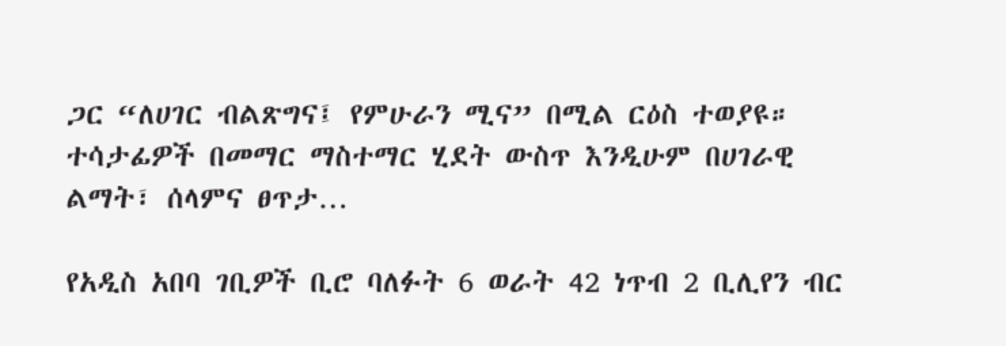ጋር “ለሀገር ብልጽግና፤ የምሁራን ሚና” በሚል ርዕስ ተወያዩ። ተሳታፊዎች በመማር ማስተማር ሂደት ውስጥ እንዲሁም በሀገራዊ ልማት፣ ሰላምና ፀጥታ…

የአዲስ አበባ ገቢዎች ቢሮ ባለፉት 6 ወራት 42 ነጥብ 2 ቢሊየን ብር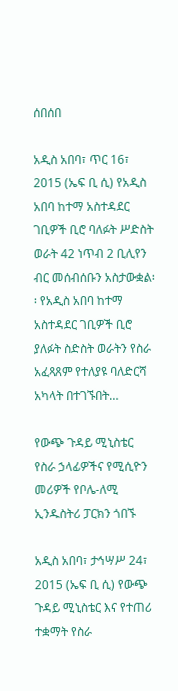ሰበሰበ

አዲስ አበባ፣ ጥር 16፣ 2015 (ኤፍ ቢ ሲ) የአዲስ አበባ ከተማ አስተዳደር ገቢዎች ቢሮ ባለፉት ሥድስት ወራት 42 ነጥብ 2 ቢሊየን ብር መሰብሰቡን አስታውቋል፡፡ የአዲስ አበባ ከተማ አስተዳደር ገቢዎች ቢሮ ያለፉት ስድስት ወራትን የስራ አፈጻጸም የተለያዩ ባለድርሻ አካላት በተገኙበት…

የውጭ ጉዳይ ሚኒስቴር የስራ ኃላፊዎችና የሚሲዮን መሪዎች የቦሌ-ለሚ ኢንዱስትሪ ፓርክን ጎበኙ

አዲስ አበባ፣ ታኅሣሥ 24፣ 2015 (ኤፍ ቢ ሲ) የውጭ ጉዳይ ሚኒስቴር እና የተጠሪ ተቋማት የስራ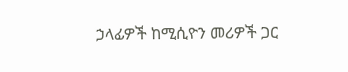ኃላፊዎች ከሚሲዮን መሪዎች ጋር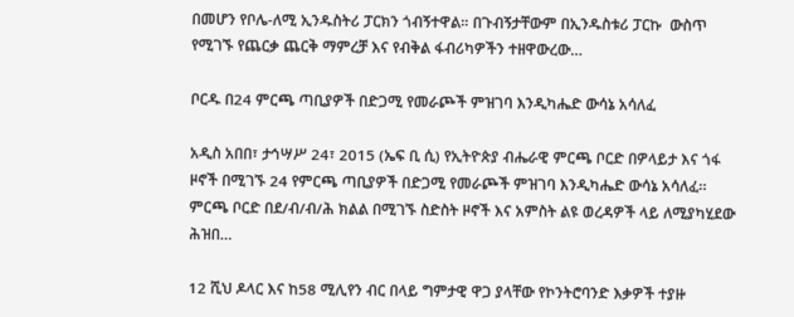በመሆን የቦሌ-ለሚ ኢንዱስትሪ ፓርክን ጎብኝተዋል። በጉብኝታቸውም በኢንዱስቱሪ ፓርኩ  ውስጥ የሚገኙ የጨርቃ ጨርቅ ማምረቻ እና የብቅል ፋብሪካዎችን ተዘዋውረው…

ቦርዱ በ24 ምርጫ ጣቢያዎች በድጋሚ የመራጮች ምዝገባ እንዲካሔድ ውሳኔ አሳለፈ

አዲስ አበበ፣ ታኅሣሥ 24፣ 2015 (ኤፍ ቢ ሲ) የኢትዮጵያ ብሔራዊ ምርጫ ቦርድ በዎላይታ እና ጎፋ ዞኖች በሚገኙ 24 የምርጫ ጣቢያዎች በድጋሚ የመራጮች ምዝገባ እንዲካሔድ ውሳኔ አሳለፈ፡፡ ምርጫ ቦርድ በደ/ብ/ብ/ሕ ክልል በሚገኙ ስድስት ዞኖች እና አምስት ልዩ ወረዳዎች ላይ ለሚያካሂደው ሕዝበ…

12 ሺህ ዶላር እና ከ58 ሚሊየን ብር በላይ ግምታዊ ዋጋ ያላቸው የኮንትሮባንድ እቃዎች ተያዙ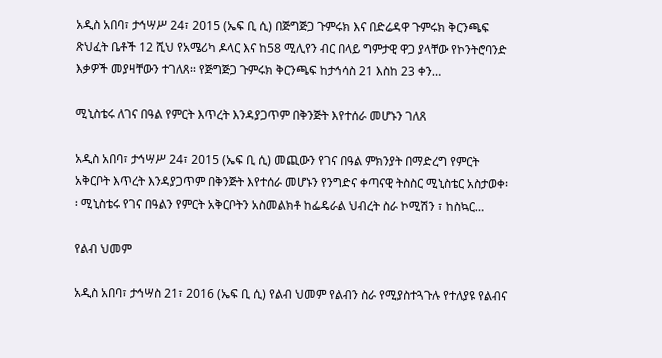አዲስ አበባ፣ ታኅሣሥ 24፣ 2015 (ኤፍ ቢ ሲ) በጅግጅጋ ጉምሩክ እና በድሬዳዋ ጉምሩክ ቅርንጫፍ ጽህፈት ቤቶች 12 ሺህ የአሜሪካ ዶላር እና ከ58 ሚሊየን ብር በላይ ግምታዊ ዋጋ ያላቸው የኮንትሮባንድ እቃዎች መያዛቸውን ተገለጸ፡፡ የጅግጅጋ ጉምሩክ ቅርንጫፍ ከታኅሳስ 21 እስከ 23 ቀን…

ሚኒስቴሩ ለገና በዓል የምርት እጥረት እንዳያጋጥም በቅንጅት እየተሰራ መሆኑን ገለጸ

አዲስ አበባ፣ ታኅሣሥ 24፣ 2015 (ኤፍ ቢ ሲ) መጪውን የገና በዓል ምክንያት በማድረግ የምርት አቅርቦት እጥረት እንዳያጋጥም በቅንጅት እየተሰራ መሆኑን የንግድና ቀጣናዊ ትስስር ሚኒስቴር አስታወቀ፡፡ ሚኒስቴሩ የገና በዓልን የምርት አቅርቦትን አስመልክቶ ከፌዴራል ህብረት ስራ ኮሚሽን ፣ ከስኳር…

የልብ ህመም

አዲስ አበባ፣ ታኅሣስ 21፣ 2016 (ኤፍ ቢ ሲ) የልብ ህመም የልብን ስራ የሚያስተጓጉሉ የተለያዩ የልብና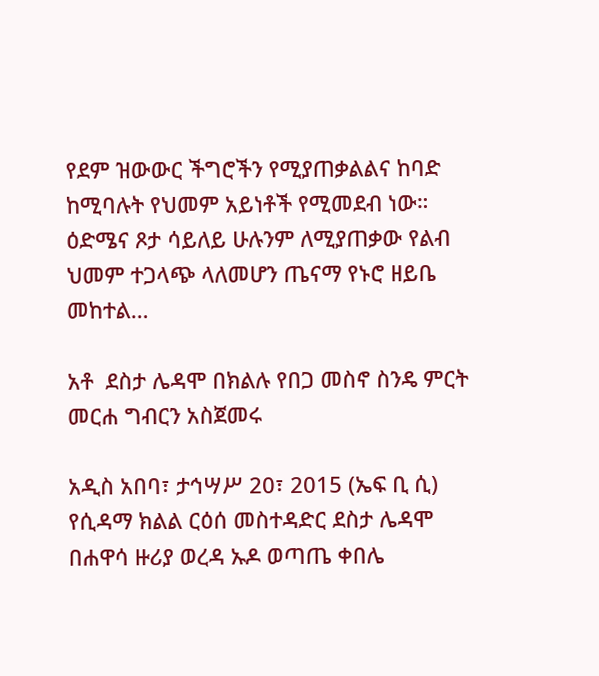የደም ዝውውር ችግሮችን የሚያጠቃልልና ከባድ ከሚባሉት የህመም አይነቶች የሚመደብ ነው። ዕድሜና ጾታ ሳይለይ ሁሉንም ለሚያጠቃው የልብ ህመም ተጋላጭ ላለመሆን ጤናማ የኑሮ ዘይቤ መከተል…

አቶ  ደስታ ሌዳሞ በክልሉ የበጋ መስኖ ስንዴ ምርት መርሐ ግብርን አስጀመሩ

አዲስ አበባ፣ ታኅሣሥ 20፣ 2015 (ኤፍ ቢ ሲ) የሲዳማ ክልል ርዕሰ መስተዳድር ደስታ ሌዳሞ በሐዋሳ ዙሪያ ወረዳ ኡዶ ወጣጤ ቀበሌ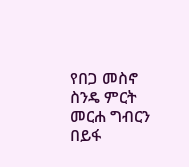የበጋ መስኖ ስንዴ ምርት መርሐ ግብርን በይፋ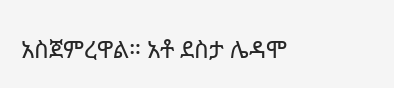አስጀምረዋል። አቶ ደስታ ሌዳሞ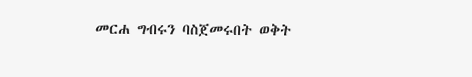መርሐ ግብሩን ባስጀመሩበት ወቅት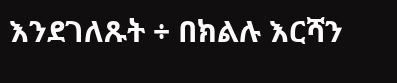እንደገለጹት ÷ በክልሉ እርሻን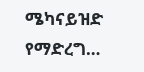ሜካናይዝድ የማድረግ…